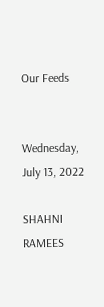Our Feeds


Wednesday, July 13, 2022

SHAHNI RAMEES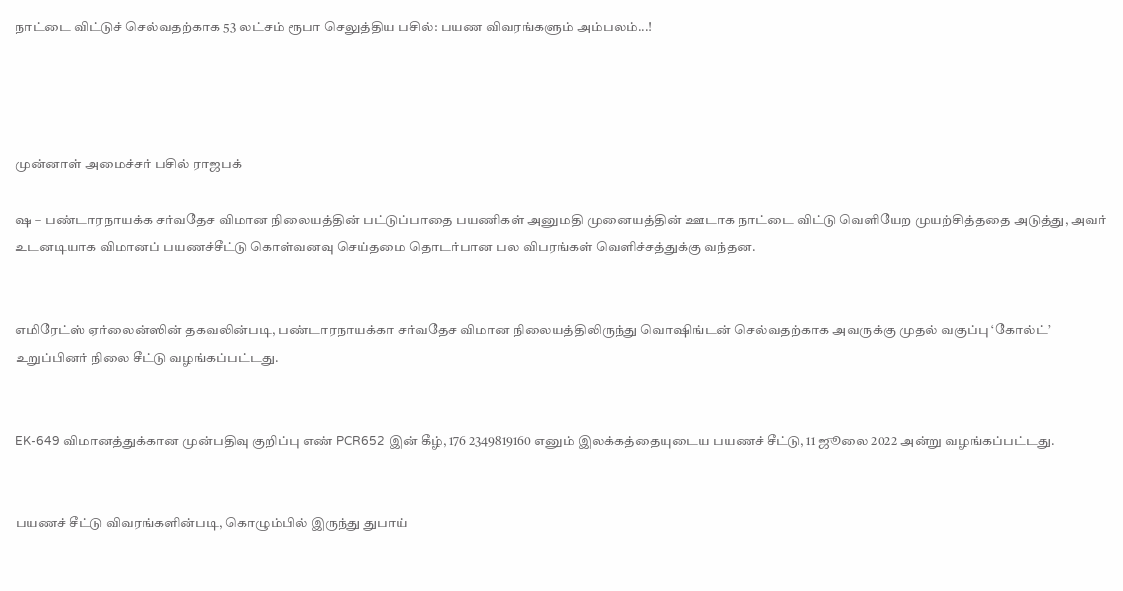நாட்டை விட்டுச் செல்வதற்காக 53 லட்சம் ரூபா செலுத்திய பசில்: பயண விவரங்களும் அம்பலம்...!




முன்னாள் அமைச்சர் பசில் ராஜபக்

ஷ – பண்டாரநாயக்க சர்வதேச விமான நிலையத்தின் பட்டுப்பாதை பயணிகள் அனுமதி முனையத்தின் ஊடாக நாட்டை விட்டு வெளியேற முயற்சித்ததை அடுத்து, அவர் உடனடியாக விமானப் பயணச்சீட்டு கொள்வனவு செய்தமை தொடர்பான பல விபரங்கள் வெளிச்சத்துக்கு வந்தன.


எமிரேட்ஸ் ஏர்லைன்ஸின் தகவலின்படி, பண்டாரநாயக்கா சர்வதேச விமான நிலையத்திலிருந்து வொஷிங்டன் செல்வதற்காக அவருக்கு முதல் வகுப்பு ‘கோல்ட்’ உறுப்பினர் நிலை சீட்டு வழங்கப்பட்டது.


EK-649 விமானத்துக்கான முன்பதிவு குறிப்பு எண் PCR652 இன் கீழ், 176 2349819160 எனும் இலக்கத்தையுடைய பயணச் சீட்டு, 11 ஜூலை 2022 அன்று வழங்கப்பட்டது.


பயணச் சீட்டு விவரங்களின்படி, கொழும்பில் இருந்து துபாய்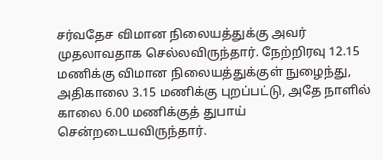சர்வதேச விமான நிலையத்துக்கு அவர் முதலாவதாக செல்லவிருந்தார். நேற்றிரவு 12.15 மணிக்கு விமான நிலையத்துக்குள் நுழைந்து, அதிகாலை 3.15 மணிக்கு புறப்பட்டு, அதே நாளில் காலை 6.00 மணிக்குத் துபாய் சென்றடையவிருந்தார்.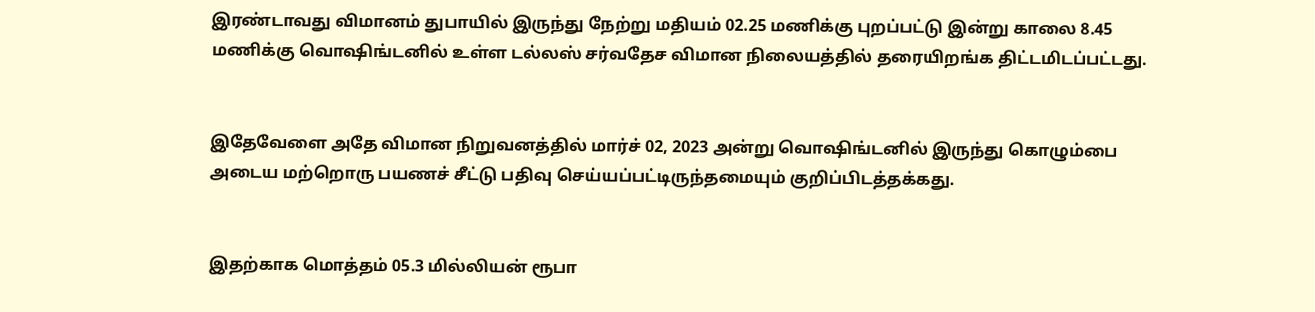இரண்டாவது விமானம் துபாயில் இருந்து நேற்று மதியம் 02.25 மணிக்கு புறப்பட்டு இன்று காலை 8.45 மணிக்கு வொஷிங்டனில் உள்ள டல்லஸ் சர்வதேச விமான நிலையத்தில் தரையிறங்க திட்டமிடப்பட்டது.


இதேவேளை அதே விமான நிறுவனத்தில் மார்ச் 02, 2023 அன்று வொஷிங்டனில் இருந்து கொழும்பை அடைய மற்றொரு பயணச் சீட்டு பதிவு செய்யப்பட்டிருந்தமையும் குறிப்பிடத்தக்கது.


இதற்காக மொத்தம் 05.3 மில்லியன் ரூபா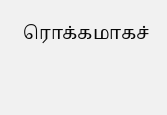ரொக்கமாகச்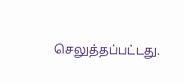செலுத்தப்பட்டது.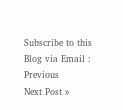Subscribe to this Blog via Email :
Previous
Next Post »